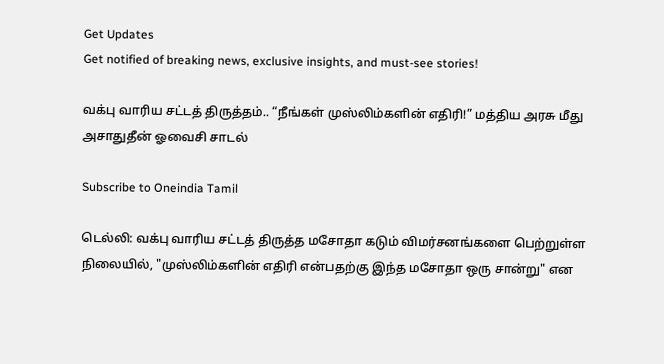Get Updates
Get notified of breaking news, exclusive insights, and must-see stories!

வக்பு வாரிய சட்டத் திருத்தம்.. “நீங்கள் முஸ்லிம்களின் எதிரி!” மத்திய அரசு மீது அசாதுதீன் ஓவைசி சாடல்

Subscribe to Oneindia Tamil

டெல்லி: வக்பு வாரிய சட்டத் திருத்த மசோதா கடும் விமர்சனங்களை பெற்றுள்ள நிலையில், "முஸ்லிம்களின் எதிரி என்பதற்கு இந்த மசோதா ஒரு சான்று" என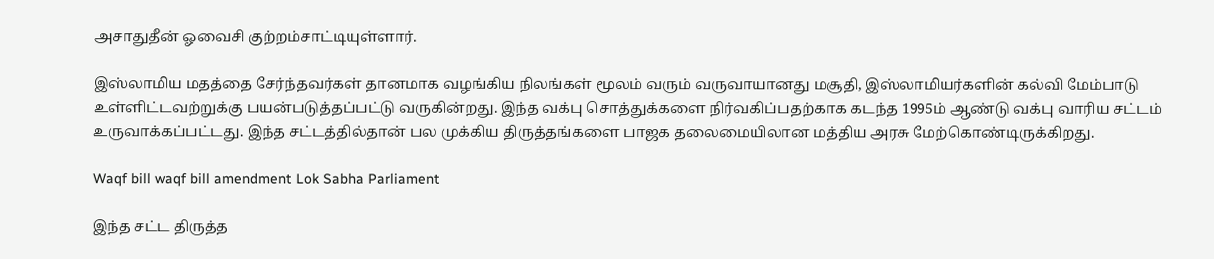அசாதுதீன் ஓவைசி குற்றம்சாட்டியுள்ளார்.

இஸ்லாமிய மதத்தை சேர்ந்தவர்கள் தானமாக வழங்கிய நிலங்கள் மூலம் வரும் வருவாயானது மசூதி, இஸ்லாமியர்களின் கல்வி மேம்பாடு உள்ளிட்டவற்றுக்கு பயன்படுத்தப்பட்டு வருகின்றது. இந்த வக்பு சொத்துக்களை நிர்வகிப்பதற்காக கடந்த 1995ம் ஆண்டு வக்பு வாரிய சட்டம் உருவாக்கப்பட்டது. இந்த சட்டத்தில்தான் பல முக்கிய திருத்தங்களை பாஜக தலைமையிலான மத்திய அரசு மேற்கொண்டிருக்கிறது.

Waqf bill waqf bill amendment Lok Sabha Parliament

இந்த சட்ட திருத்த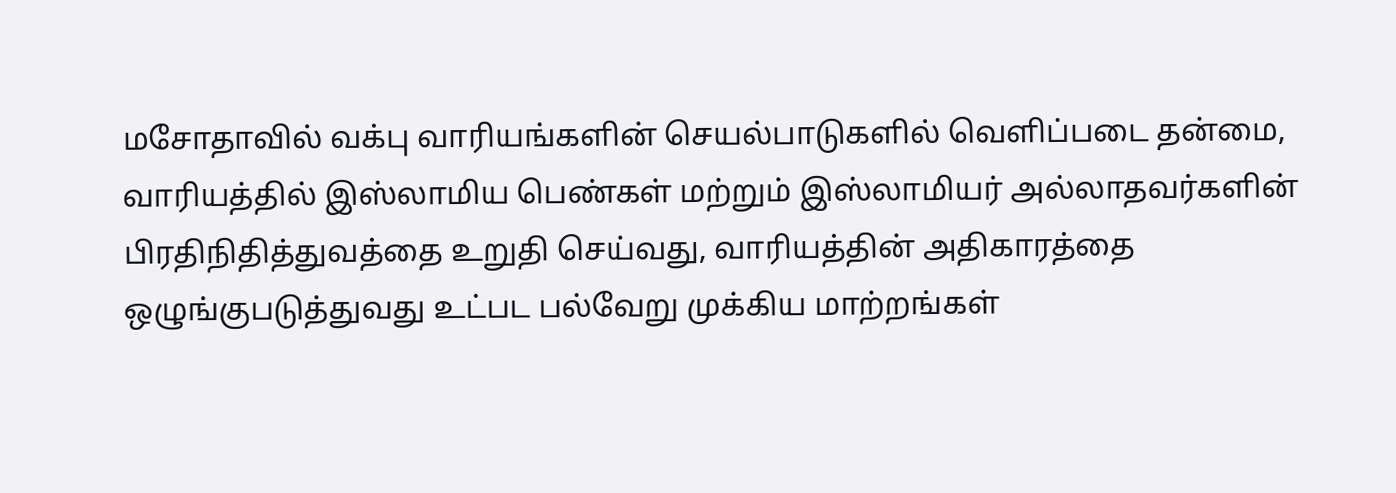மசோதாவில் வக்பு வாரியங்களின் செயல்பாடுகளில் வெளிப்படை தன்மை, வாரியத்தில் இஸ்லாமிய பெண்கள் மற்றும் இஸ்லாமியர் அல்லாதவர்களின் பிரதிநிதித்துவத்தை உறுதி செய்வது, வாரியத்தின் அதிகாரத்தை ஒழுங்குபடுத்துவது உட்பட பல்வேறு முக்கிய மாற்றங்கள்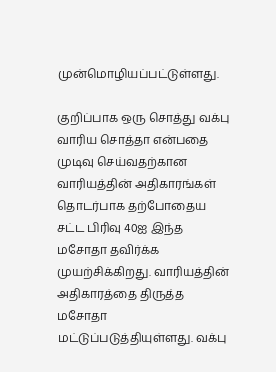முன்மொழியப்பட்டுள்ளது.

குறிப்பாக ஒரு சொத்து வக்பு வாரிய சொத்தா என்பதை முடிவு செய்வதற்கான வாரியத்தின் அதிகாரங்கள் தொடர்பாக தற்போதைய சட்ட பிரிவு 40ஐ இந்த மசோதா தவிர்க்க முயற்சிக்கிறது. வாரியத்தின் அதிகாரத்தை திருத்த மசோதா மட்டுப்படுத்தியுள்ளது. வக்பு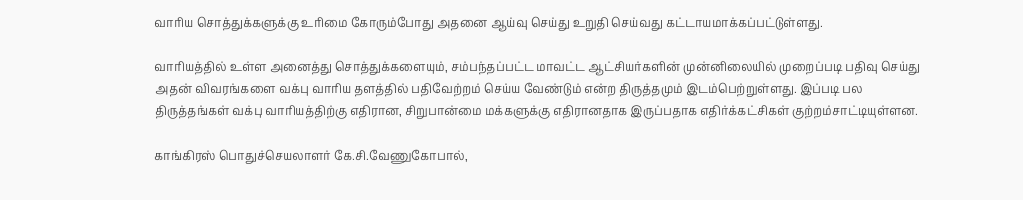வாரிய சொத்துக்களுக்கு உரிமை கோரும்போது அதனை ஆய்வு செய்து உறுதி செய்வது கட்டாயமாக்கப்பட்டுள்ளது.

வாரியத்தில் உள்ள அனைத்து சொத்துக்களையும், சம்பந்தப்பட்ட மாவட்ட ஆட்சியர்களின் முன்னிலையில் முறைப்படி பதிவு செய்து அதன் விவரங்களை வக்பு வாரிய தளத்தில் பதிவேற்றம் செய்ய வேண்டும் என்ற திருத்தமும் இடம்பெற்றுள்ளது. இப்படி பல திருத்தங்கள் வக்பு வாரியத்திற்கு எதிரான, சிறுபான்மை மக்களுக்கு எதிரானதாக இருப்பதாக எதிர்க்கட்சிகள் குற்றம்சாட்டியுள்ளன.

காங்கிரஸ் பொதுச்செயலாளர் கே.சி.வேணுகோபால்,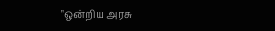"ஒன்றிய அரசு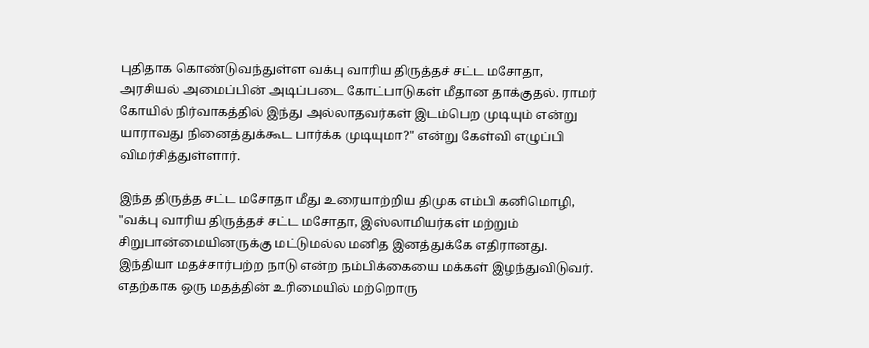புதிதாக கொண்டுவந்துள்ள வக்பு வாரிய திருத்தச் சட்ட மசோதா, அரசியல் அமைப்பின் அடிப்படை கோட்பாடுகள் மீதான தாக்குதல். ராமர் கோயில் நிர்வாகத்தில் இந்து அல்லாதவர்கள் இடம்பெற முடியும் என்று யாராவது நினைத்துக்கூட பார்க்க முடியுமா?" என்று கேள்வி எழுப்பி விமர்சித்துள்ளார்.

இந்த திருத்த சட்ட மசோதா மீது உரையாற்றிய திமுக எம்பி கனிமொழி, "வக்பு வாரிய திருத்தச் சட்ட மசோதா, இஸ்லாமியர்கள் மற்றும் சிறுபான்மையினருக்கு மட்டுமல்ல மனித இனத்துக்கே எதிரானது. இந்தியா மதச்சார்பற்ற நாடு என்ற நம்பிக்கையை மக்கள் இழந்துவிடுவர். எதற்காக ஒரு மதத்தின் உரிமையில் மற்றொரு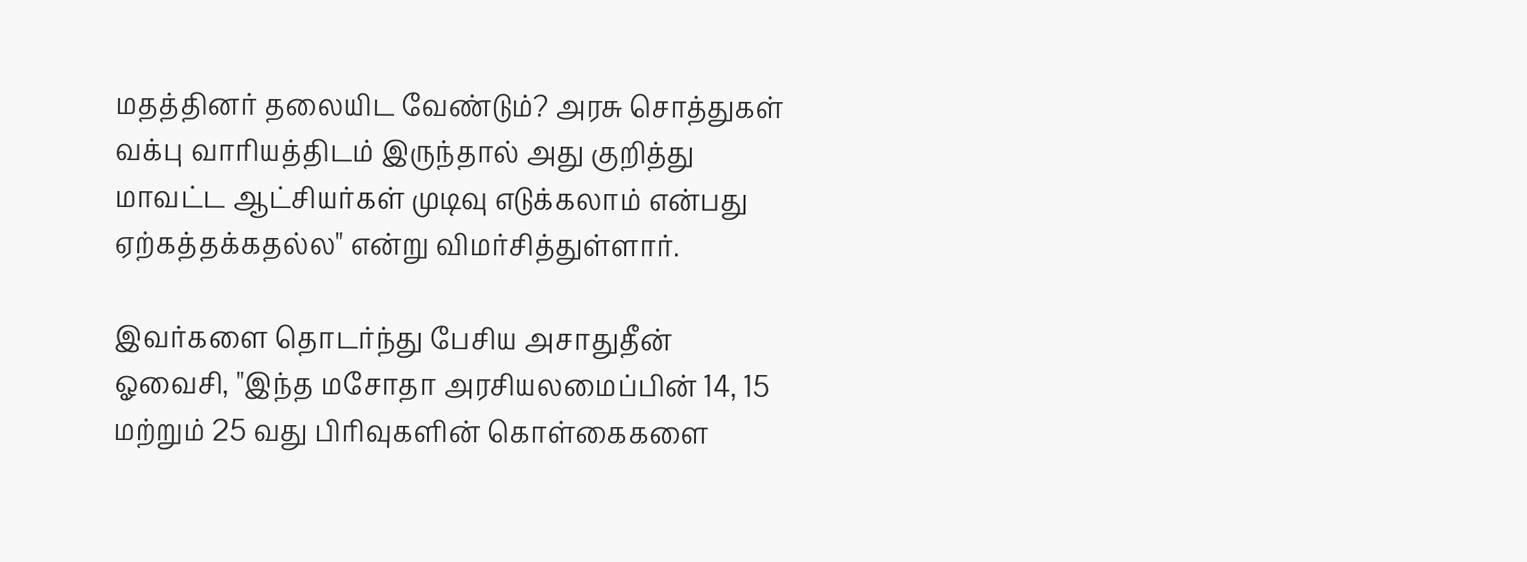மதத்தினர் தலையிட வேண்டும்? அரசு சொத்துகள் வக்பு வாரியத்திடம் இருந்தால் அது குறித்து மாவட்ட ஆட்சியர்கள் முடிவு எடுக்கலாம் என்பது ஏற்கத்தக்கதல்ல" என்று விமர்சித்துள்ளார்.

இவர்களை தொடர்ந்து பேசிய அசாதுதீன் ஓவைசி, "இந்த மசோதா அரசியலமைப்பின் 14, 15 மற்றும் 25 வது பிரிவுகளின் கொள்கைகளை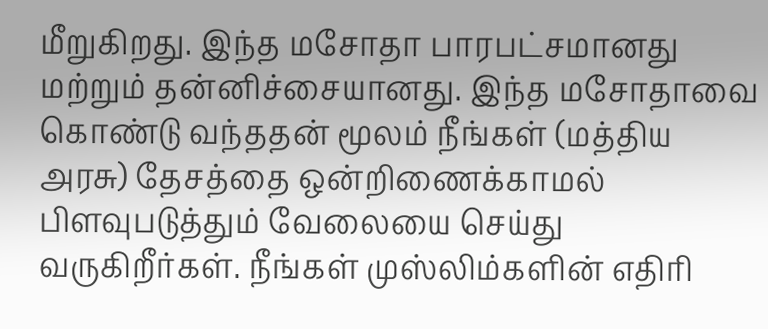மீறுகிறது. இந்த மசோதா பாரபட்சமானது மற்றும் தன்னிச்சையானது. இந்த மசோதாவை கொண்டு வந்ததன் மூலம் நீங்கள் (மத்திய அரசு) தேசத்தை ஒன்றிணைக்காமல் பிளவுபடுத்தும் வேலையை செய்து வருகிறீர்கள். நீங்கள் முஸ்லிம்களின் எதிரி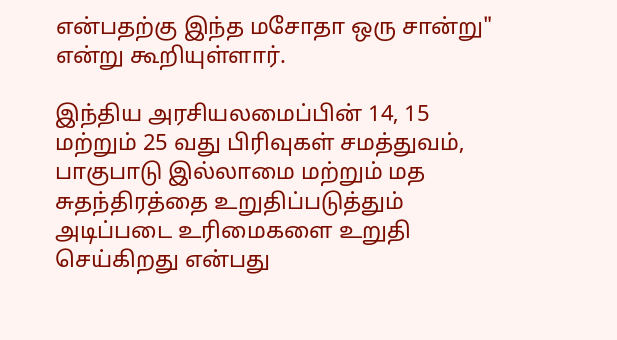என்பதற்கு இந்த மசோதா ஒரு சான்று" என்று கூறியுள்ளார்.

இந்திய அரசியலமைப்பின் 14, 15 மற்றும் 25 வது பிரிவுகள் சமத்துவம், பாகுபாடு இல்லாமை மற்றும் மத சுதந்திரத்தை உறுதிப்படுத்தும் அடிப்படை உரிமைகளை உறுதி செய்கிறது என்பது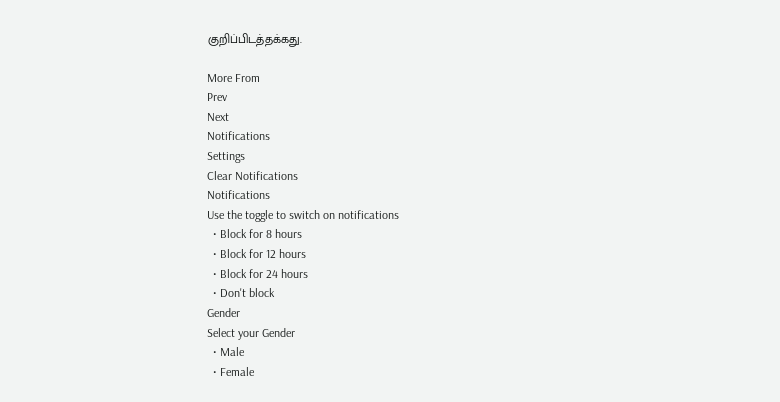குறிப்பிடத்தக்கது.

More From
Prev
Next
Notifications
Settings
Clear Notifications
Notifications
Use the toggle to switch on notifications
  • Block for 8 hours
  • Block for 12 hours
  • Block for 24 hours
  • Don't block
Gender
Select your Gender
  • Male
  • Female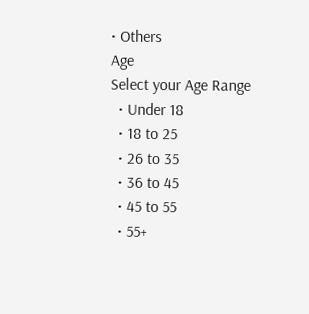• Others
Age
Select your Age Range
  • Under 18
  • 18 to 25
  • 26 to 35
  • 36 to 45
  • 45 to 55
  • 55+